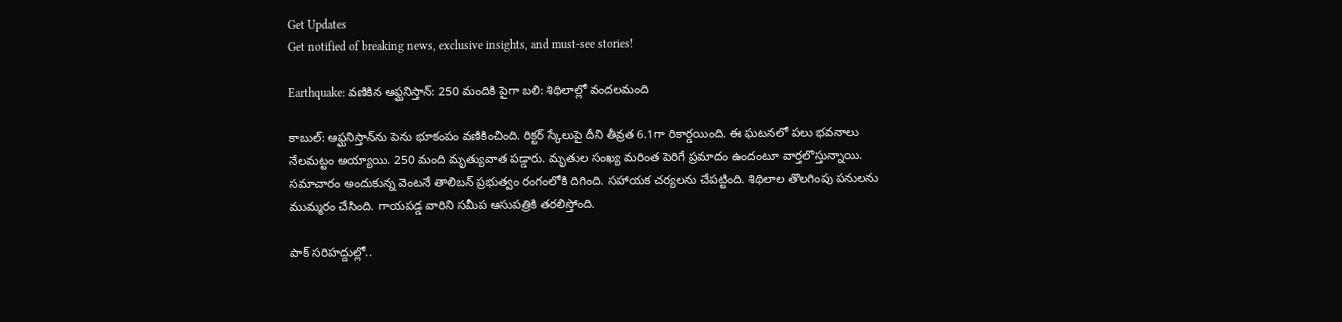Get Updates
Get notified of breaking news, exclusive insights, and must-see stories!

Earthquake: వణికిన ఆఫ్ఘనిస్తాన్: 250 మందికి పైగా బలి: శిథిలాల్లో వందలమంది

కాబుల్: ఆఫ్ఘనిస్తాన్‌ను పెను భూకంపం వణికించింది. రిక్టర్ స్కేలుపై దీని తీవ్రత 6.1గా రికార్డయింది. ఈ ఘటనలో పలు భవనాలు నేలమట్టం అయ్యాయి. 250 మంది మృత్యువాత పడ్డారు. మృతుల సంఖ్య మరింత పెరిగే ప్రమాదం ఉందంటూ వార్తలొస్తున్నాయి. సమాచారం అందుకున్న వెంటనే తాలిబన్ ప్రభుత్వం రంగంలోకి దిగింది. సహాయక చర్యలను చేపట్టింది. శిథిలాల తొలగింపు పనులను ముమ్మరం చేసింది. గాయపడ్డ వారిని సమీప ఆసుపత్రికి తరలిస్తోంది.

పాక్ సరిహద్దుల్లో..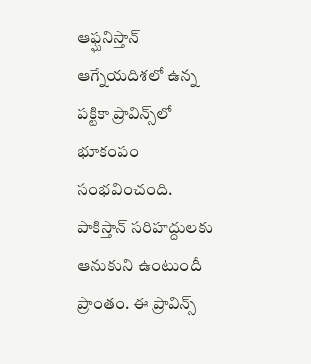ఆఫ్ఘనిస్తాన్ ఆగ్నేయదిశలో ఉన్న పక్టికా ప్రావిన్స్‌లో భూకంపం సంభవించంది. పాకిస్తాన్ సరిహద్దులకు ఆనుకుని ఉంటుందీ ప్రాంతం. ఈ ప్రావిన్స్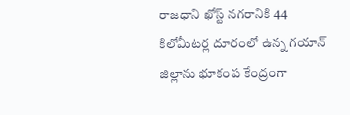రాజధాని ఖోస్ట్‌ నగరానికి 44 కిలోమీటర్ల దూరంలో ఉన్న గయాన్ జిల్లాను భూకంప కేంద్రంగా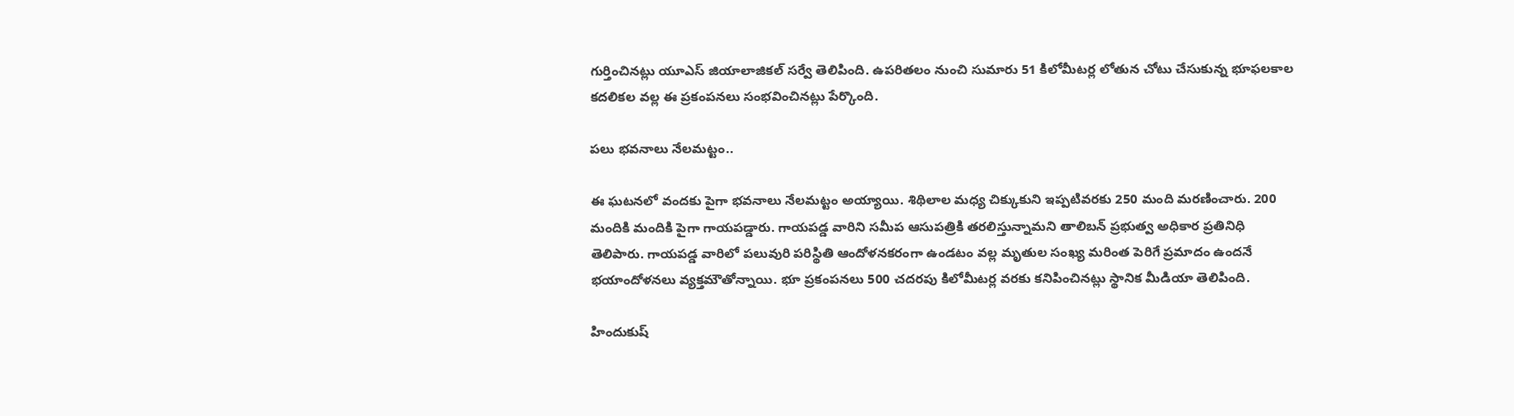గుర్తించినట్లు యూఎస్ జియాలాజికల్ సర్వే తెలిపింది. ఉపరితలం నుంచి సుమారు 51 కిలోమీటర్ల లోతున చోటు చేసుకున్న భూఫలకాల కదలికల వల్ల ఈ ప్రకంపనలు సంభవించినట్లు పేర్కొంది.

పలు భవనాలు నేలమట్టం..

ఈ ఘటనలో వందకు పైగా భవనాలు నేలమట్టం అయ్యాయి. శిథిలాల మధ్య చిక్కుకుని ఇప్పటివరకు 250 మంది మరణించారు. 200 మందికి మందికి పైగా గాయపడ్డారు. గాయపడ్డ వారిని సమీప ఆసుపత్రికి తరలిస్తున్నామని తాలిబన్ ప్రభుత్వ అధికార ప్రతినిధి తెలిపారు. గాయపడ్డ వారిలో పలువురి పరిస్థితి ఆందోళనకరంగా ఉండటం వల్ల మృతుల సంఖ్య మరింత పెరిగే ప్రమాదం ఉందనే భయాందోళనలు వ్యక్తమౌతోన్నాయి. భూ ప్రకంపనలు 500 చదరపు కిలోమీటర్ల వరకు కనిపించినట్లు స్థానిక మీడియా తెలిపింది.

హిందుకుష్‌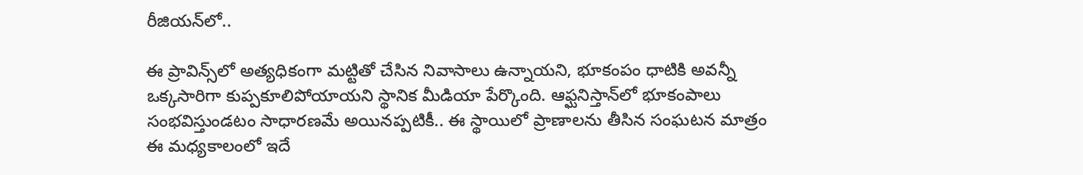రీజియన్‌లో..

ఈ ప్రావిన్స్‌లో అత్యధికంగా మట్టితో చేసిన నివాసాలు ఉన్నాయని, భూకంపం ధాటికి అవన్నీ ఒక్కసారిగా కుప్పకూలిపోయాయని స్థానిక మీడియా పేర్కొంది. ఆఫ్ఘనిస్తాన్‌లో భూకంపాలు సంభవిస్తుండటం సాధారణమే అయినప్పటికీ.. ఈ స్థాయిలో ప్రాణాలను తీసిన సంఘటన మాత్రం ఈ మధ్యకాలంలో ఇదే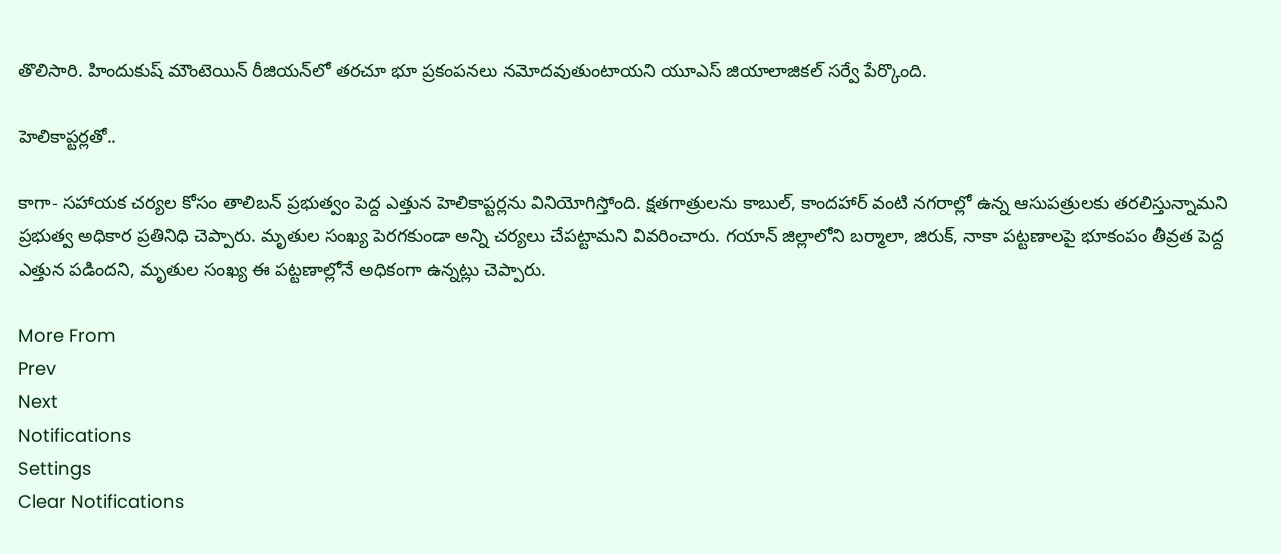తొలిసారి. హిందుకుష్ మౌంటెయిన్ రీజియన్‌లో తరచూ భూ ప్రకంపనలు నమోదవుతుంటాయని యూఎస్ జియాలాజికల్ సర్వే పేర్కొంది.

హెలికాప్టర్లతో..

కాగా- సహాయక చర్యల కోసం తాలిబన్ ప్రభుత్వం పెద్ద ఎత్తున హెలికాప్టర్లను వినియోగిస్తోంది. క్షతగాత్రులను కాబుల్, కాందహార్ వంటి నగరాల్లో ఉన్న ఆసుపత్రులకు తరలిస్తున్నామని ప్రభుత్వ అధికార ప్రతినిధి చెప్పారు. మృతుల సంఖ్య పెరగకుండా అన్ని చర్యలు చేపట్టామని వివరించారు. గయాన్ జిల్లాలోని బర్మాలా, జిరుక్, నాకా పట్టణాలపై భూకంపం తీవ్రత పెద్ద ఎత్తున పడిందని, మృతుల సంఖ్య ఈ పట్టణాల్లోనే అధికంగా ఉన్నట్లు చెప్పారు.

More From
Prev
Next
Notifications
Settings
Clear Notifications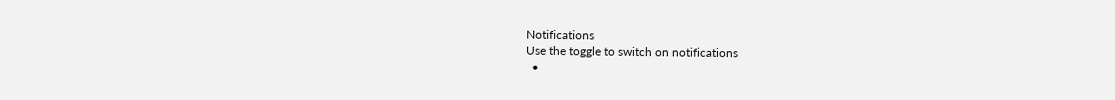Notifications
Use the toggle to switch on notifications
  •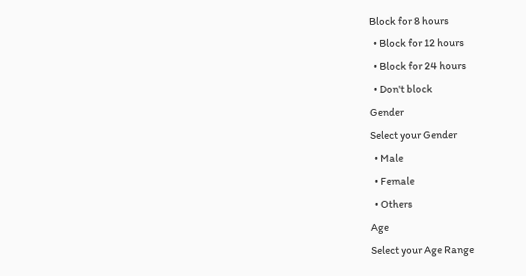Block for 8 hours
  • Block for 12 hours
  • Block for 24 hours
  • Don't block
Gender
Select your Gender
  • Male
  • Female
  • Others
Age
Select your Age Range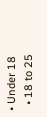• Under 18
  • 18 to 25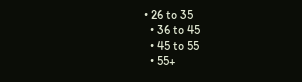• 26 to 35
  • 36 to 45
  • 45 to 55
  • 55+